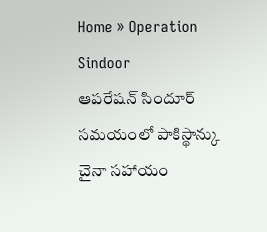Home » Operation Sindoor
ఆపరేషన్ సిందూర్ సమయంలో పాకిస్థాన్కు చైనా సహాయం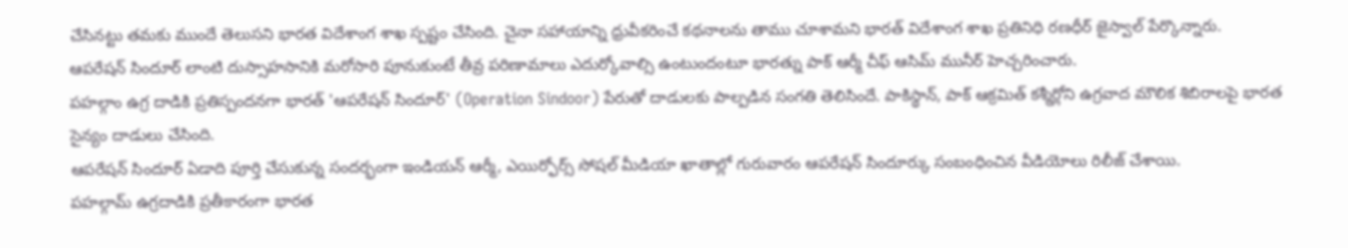చేసినట్టు తమకు ముందే తెలుసని భారత విదేశాంగ శాఖ స్పష్టం చేసింది. చైనా సహాయాన్ని ధ్రువీకరించే కథనాలను తాము చూశామని భారత్ విదేశాంగ శాఖ ప్రతినిధి రణధీర్ జైస్వాల్ పేర్కొన్నారు.
ఆపరేషన్ సిందూర్ లాంటి దుస్సాహసానికి మరోసారి పూనుకుంటే తీవ్ర పరిణామాలు ఎదుర్కోవాల్సి ఉంటుందంటూ భారత్ను పాక్ ఆర్మీ చీఫ్ ఆసిమ్ మునీర్ హెచ్చరించారు.
పహల్గాం ఉగ్ర దాడికి ప్రతిస్పందనగా భారత్ 'ఆపరేషన్ సిందూర్' (Operation Sindoor) పేరుతో దాడులకు పాల్పడిన సంగతి తెలిసిందే. పాకిస్థాన్, పాక్ ఆక్రమిత్ కశ్మీర్లోని ఉగ్రవాద మౌలిక శిబిరాలపై భారత సైన్యం దాడులు చేసింది.
ఆపరేషన్ సిందూర్ ఏడాది పూర్తి చేసుకున్న సందర్భంగా ఇండియన్ ఆర్మీ, ఎయిర్ఫోర్స్ సోషల్ మీడియా ఖాతాల్లో గురువారం ఆపరేషన్ సిందూర్కు సంబంధించిన వీడియోలు రిలీజ్ చేశాయి.
పహల్గామ్ ఉగ్రదాడికి ప్రతీకారంగా భారత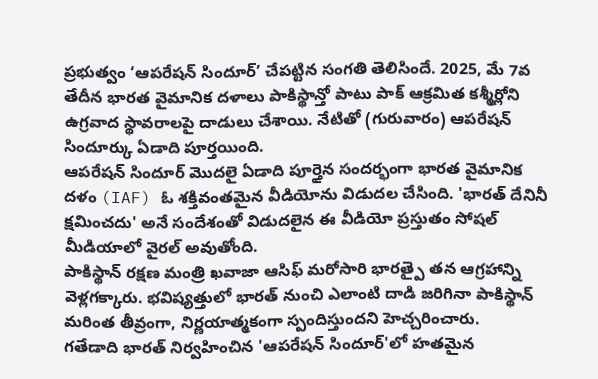ప్రభుత్వం ‘ఆపరేషన్ సిందూర్’ చేపట్టిన సంగతి తెలిసిందే. 2025, మే 7వ తేదీన భారత వైమానిక దళాలు పాకిస్థాన్తో పాటు పాక్ ఆక్రమిత కశ్మీర్లోని ఉగ్రవాద స్థావరాలపై దాడులు చేశాయి. నేటితో (గురువారం) ఆపరేషన్ సిందూర్కు ఏడాది పూర్తయింది.
ఆపరేషన్ సిందూర్ మొదలై ఏడాది పూర్తైన సందర్భంగా భారత వైమానిక దళం (IAF) ఓ శక్తివంతమైన వీడియోను విడుదల చేసింది. 'భారత్ దేనినీ క్షమించదు' అనే సందేశంతో విడుదలైన ఈ వీడియో ప్రస్తుతం సోషల్ మీడియాలో వైరల్ అవుతోంది.
పాకిస్థాన్ రక్షణ మంత్రి ఖవాజా ఆసిఫ్ మరోసారి భారత్పై తన ఆగ్రహాన్ని వెళ్లగక్కారు. భవిష్యత్తులో భారత్ నుంచి ఎలాంటి దాడి జరిగినా పాకిస్థాన్ మరింత తీవ్రంగా, నిర్ణయాత్మకంగా స్పందిస్తుందని హెచ్చరించారు.
గతేడాది భారత్ నిర్వహించిన 'ఆపరేషన్ సిందూర్'లో హతమైన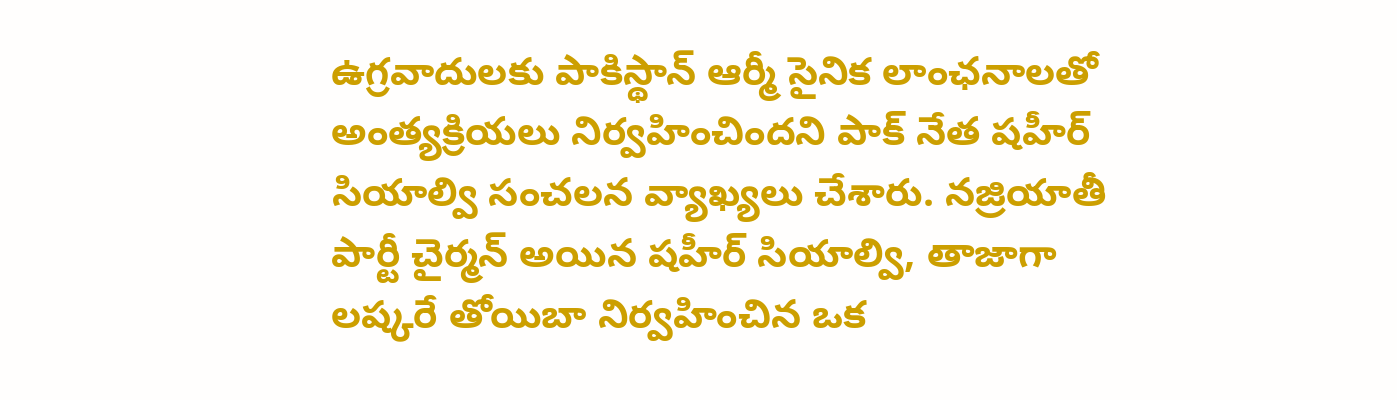ఉగ్రవాదులకు పాకిస్థాన్ ఆర్మీ సైనిక లాంఛనాలతో అంత్యక్రియలు నిర్వహించిందని పాక్ నేత షహీర్ సియాల్వి సంచలన వ్యాఖ్యలు చేశారు. నజ్రియాతీ పార్టీ చైర్మన్ అయిన షహీర్ సియాల్వి, తాజాగా లష్కరే తోయిబా నిర్వహించిన ఒక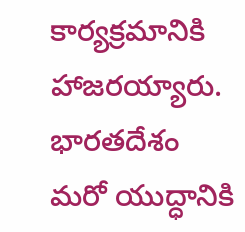కార్యక్రమానికి హాజరయ్యారు.
భారతదేశం మరో యుద్ధానికి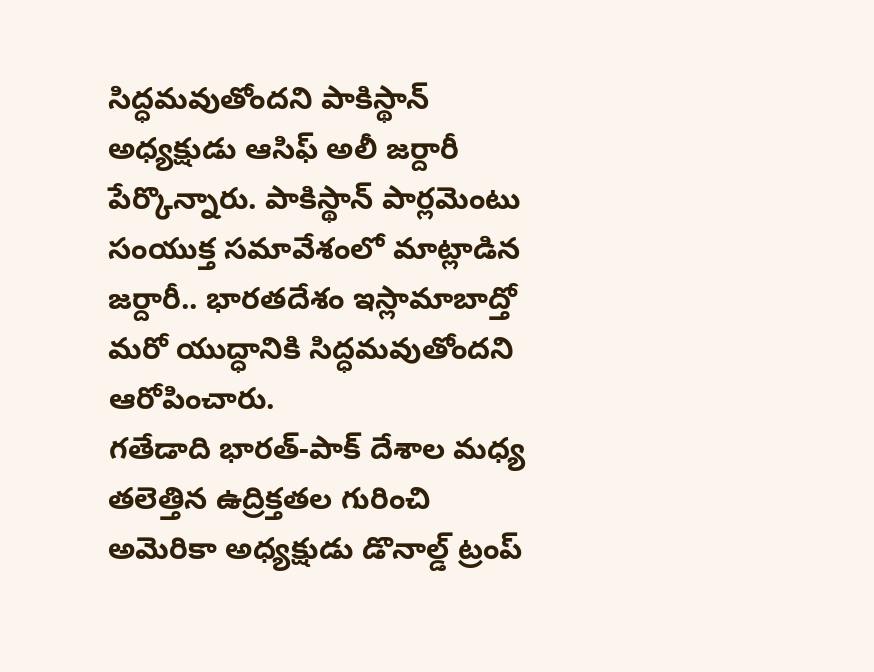సిద్ధమవుతోందని పాకిస్థాన్ అధ్యక్షుడు ఆసిఫ్ అలీ జర్దారీ పేర్కొన్నారు. పాకిస్థాన్ పార్లమెంటు సంయుక్త సమావేశంలో మాట్లాడిన జర్దారీ.. భారతదేశం ఇస్లామాబాద్తో మరో యుద్ధానికి సిద్ధమవుతోందని ఆరోపించారు.
గతేడాది భారత్-పాక్ దేశాల మధ్య తలెత్తిన ఉద్రిక్తతల గురించి అమెరికా అధ్యక్షుడు డొనాల్డ్ ట్రంప్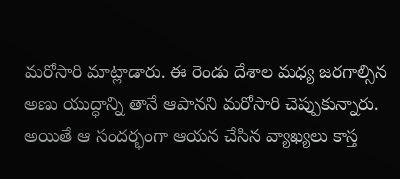మరోసారి మాట్లాడారు. ఈ రెండు దేశాల మధ్య జరగాల్సిన అణు యుద్ధాన్ని తానే ఆపానని మరోసారి చెప్పుకున్నారు. అయితే ఆ సందర్భంగా ఆయన చేసిన వ్యాఖ్యలు కాస్త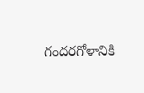గందరగోళానికి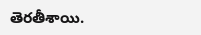తెరతీశాయి.